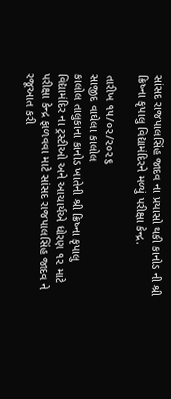સાંસદ રાજપાલસિંહ જાદવ ના પ્રયાસો થકી કાનોડ ની શ્રી ક્રિષ્ના કૃપાલુ વિદ્યામંદિરને મળ્યું પરીક્ષા કેન્દ્ર.

તારીખ ૧૫/૦૨/૨૦૨૬
સાજીદ વાઘેલા કાલોલ
કાલોલ તાલુકાના કાનોડ ખાતેની શ્રી ક્રિષ્ના કૃપાલુ વિદ્યામંદિર ના ટ્રસ્ટીઓ અને આચાર્યએ ધોરણ ૧૨ માટે પરીક્ષા કેન્દ્ર ફાળવવા માટે સાંસદ રાજપાલસિંહ જાદવ ને રજૂઆત કરી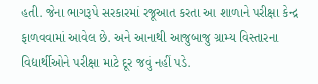હતી. જેના ભાગરૂપે સરકારમાં રજૂઆત કરતા આ શાળાને પરીક્ષા કેન્દ્ર ફાળવવામાં આવેલ છે. અને આનાથી આજુબાજુ ગ્રામ્ય વિસ્તારના વિદ્યાર્થીઓને પરીક્ષા માટે દૂર જવું નહીં પડે.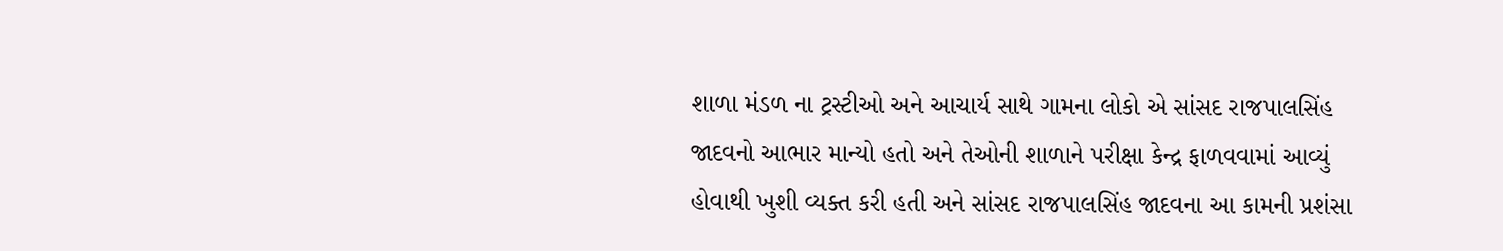શાળા મંડળ ના ટ્રસ્ટીઓ અને આચાર્ય સાથે ગામના લોકો એ સાંસદ રાજપાલસિંહ જાદવનો આભાર માન્યો હતો અને તેઓની શાળાને પરીક્ષા કેન્દ્ર ફાળવવામાં આવ્યું હોવાથી ખુશી વ્યક્ત કરી હતી અને સાંસદ રાજપાલસિંહ જાદવના આ કામની પ્રશંસા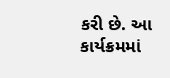કરી છે. આ કાર્યક્રમમાં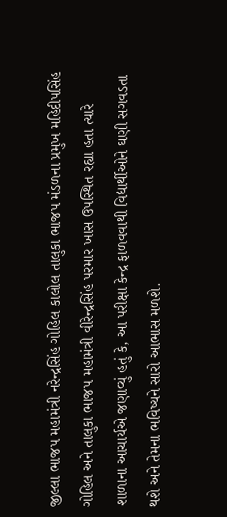જીલ્લા ભાજપ મહામંત્રી નરેન્દ્રસિંહ ગોહિલ કાલોલ તાલુકા ભાજપ મંડળના પ્રમુખ મહિદીપસિંહ ગોહિલ અને તાલુકા ભાજપ મહામંત્રી વીરેન્દ્રસિંહ પરમાર ખાસ ઉપસ્થિત રહ્યા હતા ત્યારે શાળાના આચાર્યએ જણાવ્યું હતું કે, આ પરીક્ષા કેન્દ્ર ફાળવવાથી વિદ્યાર્થીઓને ઘણી સગવડતા થશે અને તેમના ભવિષ્યને સારો આભાસ મળશે.